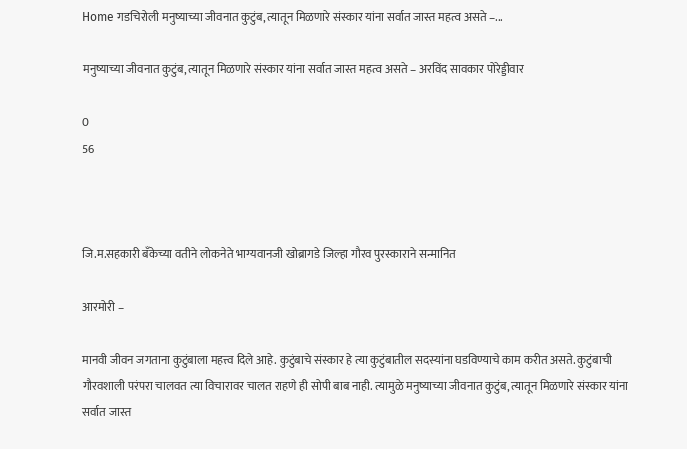Home गडचिरोली मनुष्याच्या जीवनात कुटुंब, त्यातून मिळणारे संस्कार यांना सर्वात जास्त महत्व असते –...

मनुष्याच्या जीवनात कुटुंब, त्यातून मिळणारे संस्कार यांना सर्वात जास्त महत्व असते – अरविंद सावकार पोरेड्डीवार

0
56



जि.म.सहकारी बँकेच्या वतीने लोकनेते भाग्यवानजी खोब्रागडे जिल्हा गौरव पुरस्काराने सन्मानित

आरमोरी –

मानवी जीवन जगताना कुटुंबाला महत्त्व दिले आहे. कुटुंबाचे संस्कार हे त्या कुटुंबातील सदस्यांना घडविण्याचे काम करीत असते. कुटुंबाची गौरवशाली परंपरा चालवत त्या विचारावर चालत राहणे ही सोपी बाब नाही. त्यामुळे मनुष्याच्या जीवनात कुटुंब, त्यातून मिळणारे संस्कार यांना सर्वात जास्त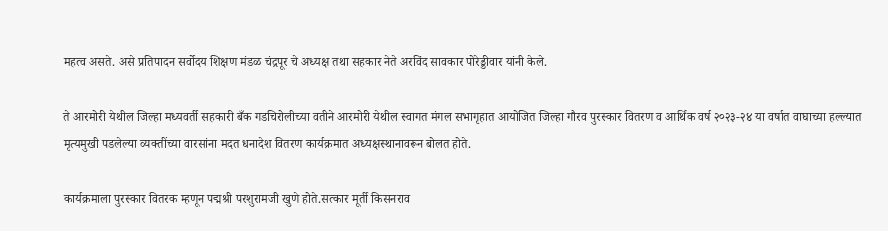महत्व असते. असे प्रतिपादन सर्वोदय शिक्षण मंडळ चंद्रपूर चे अध्यक्ष तथा सहकार नेते अरविंद सावकार पोरेड्डीवार यांनी केले.

ते आरमोरी येथील जिल्हा मध्यवर्ती सहकारी बँक गडचिरोलीच्या वतीने आरमोरी येथील स्वागत मंगल सभागृहात आयोजित जिल्हा गौरव पुरस्कार वितरण व आर्थिक वर्ष २०२३-२४ या वर्षात वाघाच्या हल्ल्यात मृत्यमुखी पडलेल्या व्यक्तींच्या वारसांना मदत धनादेश वितरण कार्यक्रमात अध्यक्षस्थानावरून बोलत होते.

कार्यक्रमाला पुरस्कार वितरक म्हणून पद्मश्री परशुरामजी खुणे होते.सत्कार मूर्ती किसनराव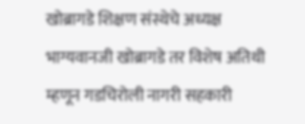खोब्रागडे शिक्षण संस्थेचे अध्यक्ष भाग्यवानजी खोब्रागडे तर विशेष अतिथी म्हणून गडचिरोली नागरी सहकारी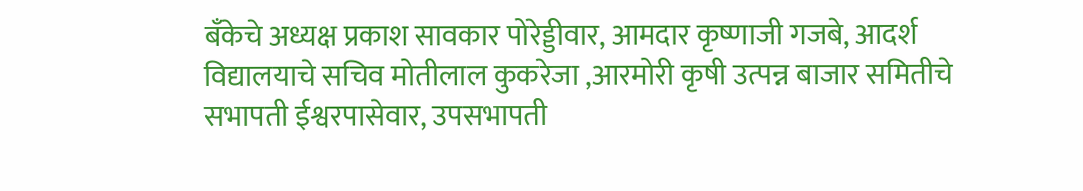बॅंकेचे अध्यक्ष प्रकाश सावकार पोरेड्डीवार, आमदार कृष्णाजी गजबे, आदर्श विद्यालयाचे सचिव मोतीलाल कुकरेजा ,आरमोरी कृषी उत्पन्न बाजार समितीचे सभापती ईश्वरपासेवार, उपसभापती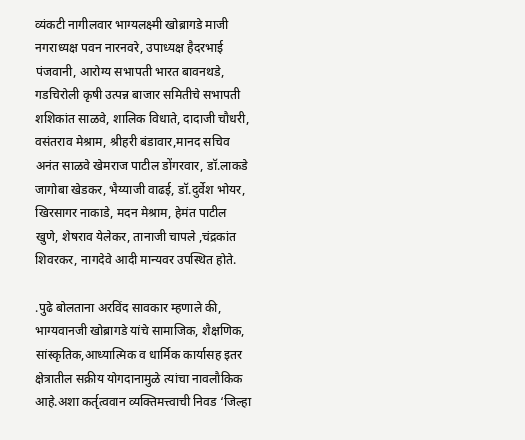व्यंकटी नागीलवार भाग्यलक्ष्मी खोब्रागडे माजी नगराध्यक्ष पवन नारनवरे, उपाध्यक्ष हैदरभाई पंजवानी, आरोग्य सभापती भारत बावनथडे, गडचिरोली कृषी उत्पन्न बाजार समितीचे सभापती शशिकांत साळवे, शालिक विधाते, दादाजी चौधरी, वसंतराव मेश्राम, श्रीहरी बंडावार,मानद सचिव अनंत साळवे खेमराज पाटील डोंगरवार, डॉ.लाकडे जागोबा खेडकर, भैय्याजी वाढई, डॉ.दुर्वेश भोयर, खिरसागर नाकाडे, मदन मेश्राम, हेमंत पाटील खुणे, शेषराव येलेकर, तानाजी चापले ,चंद्रकांत शिवरकर, नागदेवे आदी मान्यवर उपस्थित होते.

.पुढे बोलताना अरविंद सावकार म्हणाले की, भाग्यवानजी खोब्रागडे यांचे सामाजिक, शैक्षणिक, सांस्कृतिक,आध्यात्मिक व धार्मिक कार्यासह इतर क्षेत्रातील सक्रीय योगदानामुळे त्यांचा नावलौकिक आहे.अशा कर्तृत्ववान व्यक्तिमत्त्वाची निवड ‘जिल्हा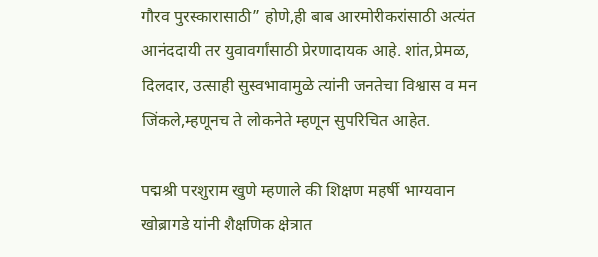गौरव पुरस्कारासाठी” होणे,ही बाब आरमोरीकरांसाठी अत्यंत आनंददायी तर युवावर्गांसाठी प्रेरणादायक आहे. शांत,प्रेमळ, दिलदार, उत्साही सुस्वभावामुळे त्यांनी जनतेचा विश्वास व मन जिंकले,म्हणूनच ते लोकनेते म्हणून सुपरिचित आहेत.

पद्मश्री परशुराम खुणे म्हणाले की शिक्षण महर्षी भाग्यवान खोब्रागडे यांनी शैक्षणिक क्षेत्रात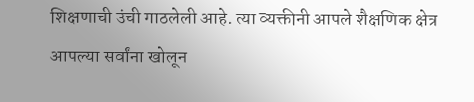शिक्षणाची उंची गाठलेली आहे. त्या व्यक्तीनी आपले शैक्षणिक क्षेत्र आपल्या सर्वांना खोलून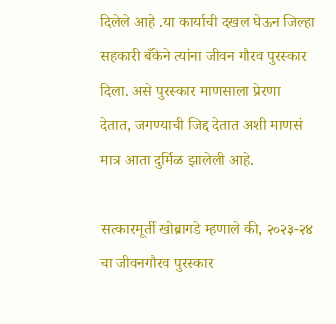दिलेले आहे .या कार्याची दखल घेऊन जिल्हा सहकारी बँकेने त्यांना जीवन गौरव पुरस्कार दिला. असे पुरस्कार माणसाला प्रेरणा देतात, जगण्याची जिद्द देतात अशी माणसं मात्र आता दुर्मिळ झालेली आहे.

सत्कारमूर्ती खोब्रागडे म्हणाले की, २०२३-२४ चा जीवनगौरव पुरस्कार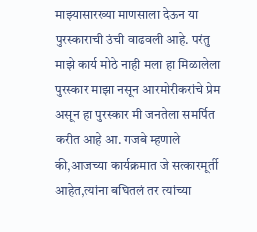माझ्यासारख्या माणसाला देऊन या पुरस्काराची उंची वाढवली आहे. परंतु माझे कार्य मोठे नाही मला हा मिळालेला पुरस्कार माझा नसून आरमोरीकरांचे प्रेम असून हा पुरस्कार मी जनतेला समर्पित करीत आहे आ. गजबे म्हणाले की,आजच्या कार्यक्रमात जे सत्कारमूर्ती आहेत,त्यांना बघितलं तर त्यांच्या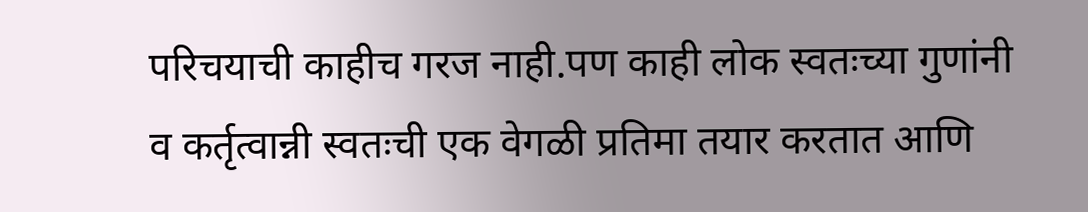परिचयाची काहीच गरज नाही.पण काही लोक स्वतःच्या गुणांनी व कर्तृत्वान्नी स्वतःची एक वेगळी प्रतिमा तयार करतात आणि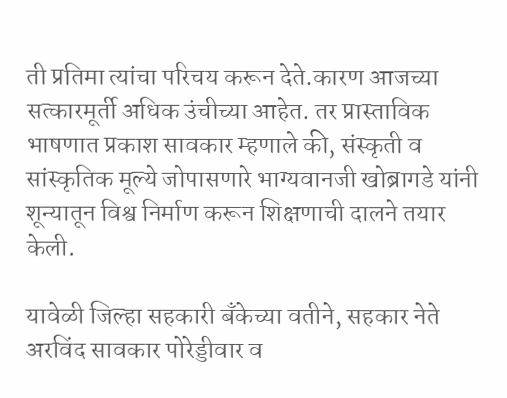ती प्रतिमा त्यांचा परिचय करून देते.कारण आजच्या सत्कारमूर्ती अधिक उंचीच्या आहेत. तर प्रास्ताविक भाषणात प्रकाश सावकार म्हणाले की, संस्कृती व सांस्कृतिक मूल्ये जोपासणारे भाग्यवानजी खोब्रागडे यांनी शून्यातून विश्व निर्माण करून शिक्षणाची दालने तयार केली.

यावेळी जिल्हा सहकारी बँकेच्या वतीने, सहकार नेते अरविंद सावकार पोरेड्डीवार व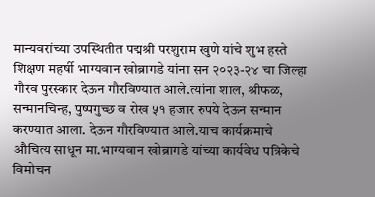मान्यवरांच्या उपस्थितीत पद्मश्री परशुराम खुणे यांचे शुभ हस्ते शिक्षण महर्षी भाग्यवान खोब्रागडे यांना सन २०२३-२४ चा जिल्हा गौरव पुरस्कार देऊन गौरविण्यात आले.त्यांना शाल, श्रीफळ, सन्मानचिन्ह, पुष्पगुच्छ व रोख ५१ हजार रुपये देऊन सन्मान करण्यात आला. देऊन गौरविण्यात आले.याच कार्यक्रमाचे औचित्य साधून मा.भाग्यवान खोब्रागडे यांच्या कार्यवेध पत्रिकेचे विमोचन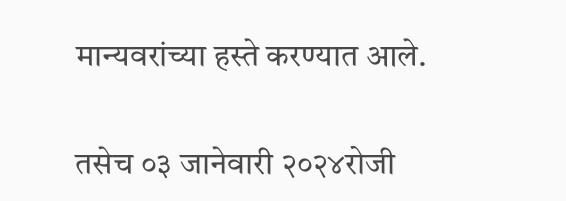मान्यवरांच्या हस्ते करण्यात आले.

तसेच ०३ जानेवारी २०२४रोजी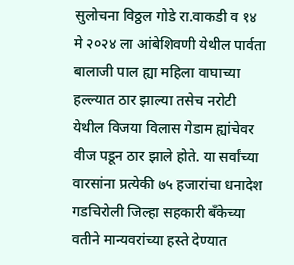सुलोचना विठ्ठल गोडे रा.वाकडी व १४ मे २०२४ ला आंबेशिवणी येथील पार्वता बालाजी पाल ह्या महिला वाघाच्या हल्ल्यात ठार झाल्या तसेच नरोटी येथील विजया विलास गेडाम ह्यांचेवर वीज पडून ठार झाले होते. या सर्वांच्या वारसांना प्रत्येकी ७५ हजारांचा धनादेश गडचिरोली जिल्हा सहकारी बँकेच्या वतीने मान्यवरांच्या हस्ते देण्यात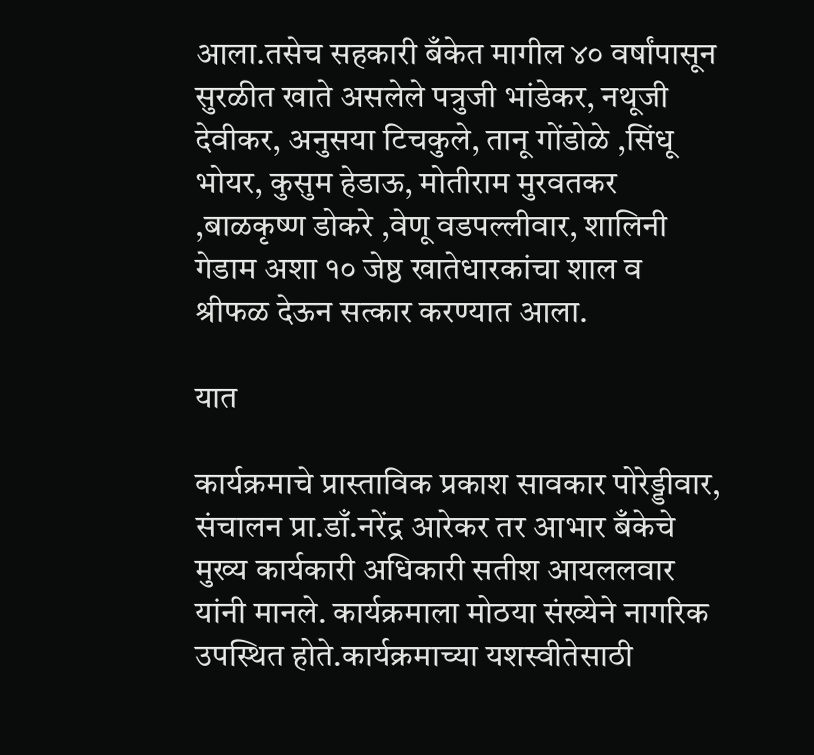आला.तसेच सहकारी बँकेत मागील ४० वर्षांपासून सुरळीत खाते असलेले पत्रुजी भांडेकर, नथूजी देवीकर, अनुसया टिचकुले, तानू गोंडोळे ,सिंधू भोयर, कुसुम हेडाऊ, मोतीराम मुरवतकर ,बाळकृष्ण डोकरे ,वेणू वडपल्लीवार, शालिनी गेडाम अशा १० जेष्ठ खातेधारकांचा शाल व श्रीफळ देऊन सत्कार करण्यात आला.

यात

कार्यक्रमाचे प्रास्ताविक प्रकाश सावकार पोरेड्डीवार, संचालन प्रा.डाँ.नरेंद्र आरेकर तर आभार बँकेचे मुख्य कार्यकारी अधिकारी सतीश आयललवार यांनी मानले. कार्यक्रमाला मोठया संख्येने नागरिक उपस्थित होते.कार्यक्रमाच्या यशस्वीतेसाठी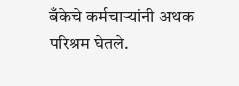बँकेचे कर्मचाऱ्यांनी अथक परिश्रम घेतले.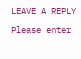LEAVE A REPLY

Please enter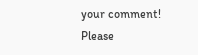your comment!
Please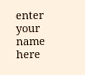enter your name here